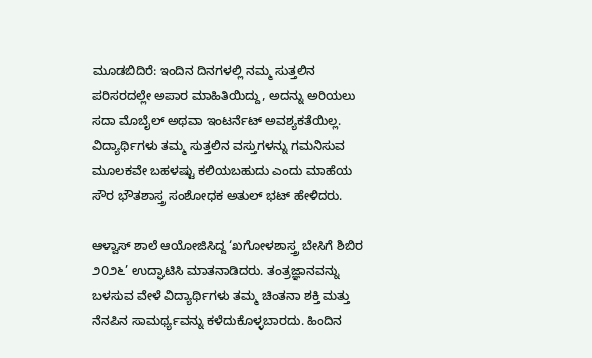ಮೂಡಬಿದಿರೆ: ಇಂದಿನ ದಿನಗಳಲ್ಲಿ ನಮ್ಮ ಸುತ್ತಲಿನ ಪರಿಸರದಲ್ಲೇ ಅಪಾರ ಮಾಹಿತಿಯಿದ್ದು, ಅದನ್ನು ಅರಿಯಲು ಸದಾ ಮೊಬೈಲ್ ಅಥವಾ ಇಂಟರ್ನೆಟ್ ಅವಶ್ಯಕತೆಯಿಲ್ಲ. ವಿದ್ಯಾರ್ಥಿಗಳು ತಮ್ಮ ಸುತ್ತಲಿನ ವಸ್ತುಗಳನ್ನು ಗಮನಿಸುವ ಮೂಲಕವೇ ಬಹಳಷ್ಟು ಕಲಿಯಬಹುದು ಎಂದು ಮಾಹೆಯ ಸೌರ ಭೌತಶಾಸ್ತ್ರ ಸಂಶೋಧಕ ಅತುಲ್ ಭಟ್ ಹೇಳಿದರು.

ಆಳ್ವಾಸ್ ಶಾಲೆ ಆಯೋಜಿಸಿದ್ದ ‘ಖಗೋಳಶಾಸ್ತ್ರ ಬೇಸಿಗೆ ಶಿಬಿರ ೨೦೨೬’ ಉದ್ಘಾಟಿಸಿ ಮಾತನಾಡಿದರು. ತಂತ್ರಜ್ಞಾನವನ್ನು ಬಳಸುವ ವೇಳೆ ವಿದ್ಯಾರ್ಥಿಗಳು ತಮ್ಮ ಚಿಂತನಾ ಶಕ್ತಿ ಮತ್ತು ನೆನಪಿನ ಸಾಮರ್ಥ್ಯವನ್ನು ಕಳೆದುಕೊಳ್ಳಬಾರದು. ಹಿಂದಿನ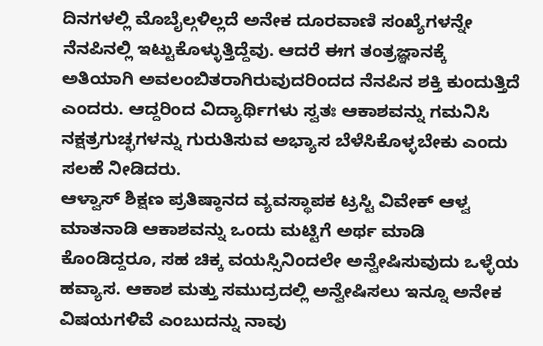ದಿನಗಳಲ್ಲಿ ಮೊಬೈಲ್ಗಳಿಲ್ಲದೆ ಅನೇಕ ದೂರವಾಣಿ ಸಂಖ್ಯೆಗಳನ್ನೇ ನೆನಪಿನಲ್ಲಿ ಇಟ್ಟುಕೊಳ್ಳುತ್ತಿದ್ದೆವು. ಆದರೆ ಈಗ ತಂತ್ರಜ್ಞಾನಕ್ಕೆ ಅತಿಯಾಗಿ ಅವಲಂಬಿತರಾಗಿರುವುದರಿಂದದ ನೆನಪಿನ ಶಕ್ತಿ ಕುಂದುತ್ತಿದೆ ಎಂದರು. ಆದ್ದರಿಂದ ವಿದ್ಯಾರ್ಥಿಗಳು ಸ್ವತಃ ಆಕಾಶವನ್ನು ಗಮನಿಸಿ ನಕ್ಷತ್ರಗುಚ್ಛಗಳನ್ನು ಗುರುತಿಸುವ ಅಭ್ಯಾಸ ಬೆಳೆಸಿಕೊಳ್ಳಬೇಕು ಎಂದು ಸಲಹೆ ನೀಡಿದರು.
ಆಳ್ವಾಸ್ ಶಿಕ್ಷಣ ಪ್ರತಿಷ್ಠಾನದ ವ್ಯವಸ್ಥಾಪಕ ಟ್ರಸ್ಟಿ ವಿವೇಕ್ ಆಳ್ವ ಮಾತನಾಡಿ ಆಕಾಶವನ್ನು ಒಂದು ಮಟ್ಟಿಗೆ ಅರ್ಥ ಮಾಡಿ ಕೊಂಡಿದ್ದರೂ, ಸಹ ಚಿಕ್ಕ ವಯಸ್ಸಿನಿಂದಲೇ ಅನ್ವೇಷಿಸುವುದು ಒಳ್ಳೆಯ ಹವ್ಯಾಸ. ಆಕಾಶ ಮತ್ತು ಸಮುದ್ರದಲ್ಲಿ ಅನ್ವೇಷಿಸಲು ಇನ್ನೂ ಅನೇಕ ವಿಷಯಗಳಿವೆ ಎಂಬುದನ್ನು ನಾವು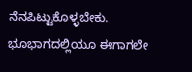ನೆನಪಿಟ್ಟುಕೊಳ್ಳಬೇಕು. ಭೂಭಾಗದಲ್ಲಿಯೂ ಈಗಾಗಲೇ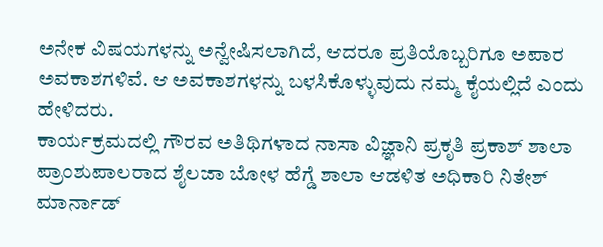ಅನೇಕ ವಿಷಯಗಳನ್ನು ಅನ್ವೇಷಿಸಲಾಗಿದೆ, ಆದರೂ ಪ್ರತಿಯೊಬ್ಬರಿಗೂ ಅಪಾರ ಅವಕಾಶಗಳಿವೆ. ಆ ಅವಕಾಶಗಳನ್ನು ಬಳಸಿಕೊಳ್ಳುವುದು ನಮ್ಮ ಕೈಯಲ್ಲಿದೆ ಎಂದು ಹೇಳಿದರು.
ಕಾರ್ಯಕ್ರಮದಲ್ಲಿ ಗೌರವ ಅತಿಥಿಗಳಾದ ನಾಸಾ ವಿಜ್ಞಾನಿ ಪ್ರಕೃತಿ ಪ್ರಕಾಶ್ ಶಾಲಾ ಪ್ರಾಂಶುಪಾಲರಾದ ಶೈಲಜಾ ಬೋಳ ಹೆಗ್ಡೆ ಶಾಲಾ ಆಡಳಿತ ಅಧಿಕಾರಿ ನಿತೇಶ್ ಮಾರ್ನಾಡ್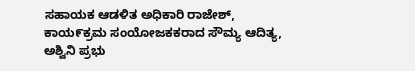ಸಹಾಯಕ ಆಡಳಿತ ಅಧಿಕಾರಿ ರಾಜೇಶ್, ಕಾಯ೯ಕ್ರಮ ಸಂಯೋಜಕಕರಾದ ಸೌಮ್ಯ ಆದಿತ್ಯ, ಅಶ್ವಿನಿ ಪ್ರಭು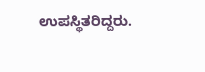ಉಪಸ್ಥಿತರಿದ್ದರು.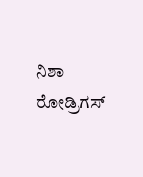ನಿಶಾ ರೋಡ್ರಿಗಸ್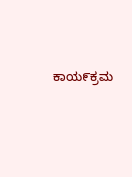ಕಾಯ೯ಕ್ರಮ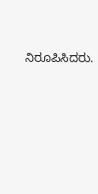ನಿರೂಪಿಸಿದರು.